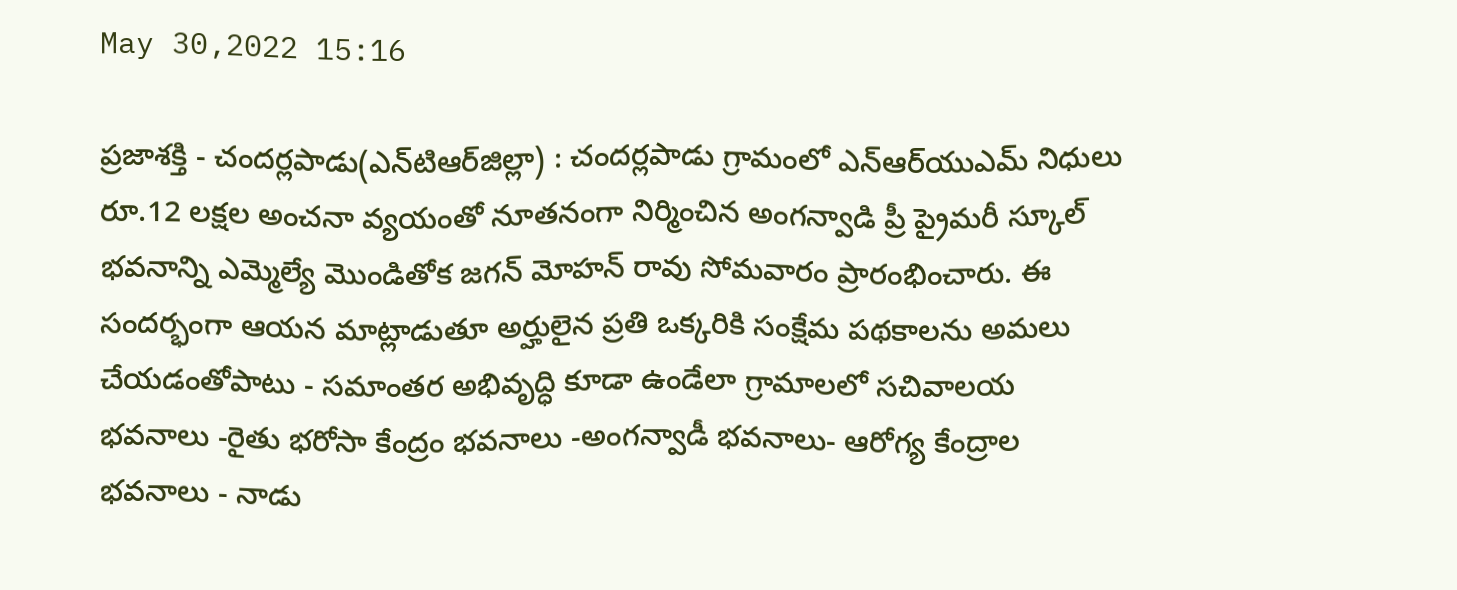May 30,2022 15:16

ప్రజాశక్తి - చందర్లపాడు(ఎన్‌టిఆర్‌జిల్లా) : చందర్లపాడు గ్రామంలో ఎన్‌ఆర్‌యుఎమ్‌ నిధులు రూ.12 లక్షల అంచనా వ్యయంతో నూతనంగా నిర్మించిన అంగన్వాడి ప్రీ ప్రైమరీ స్కూల్‌ భవనాన్ని ఎమ్మెల్యే మొండితోక జగన్‌ మోహన్‌ రావు సోమవారం ప్రారంభించారు. ఈ సందర్భంగా ఆయన మాట్లాడుతూ అర్హులైన ప్రతి ఒక్కరికి సంక్షేమ పథకాలను అమలు చేయడంతోపాటు - సమాంతర అభివృద్ధి కూడా ఉండేలా గ్రామాలలో సచివాలయ భవనాలు -రైతు భరోసా కేంద్రం భవనాలు -అంగన్వాడీ భవనాలు- ఆరోగ్య కేంద్రాల భవనాలు - నాడు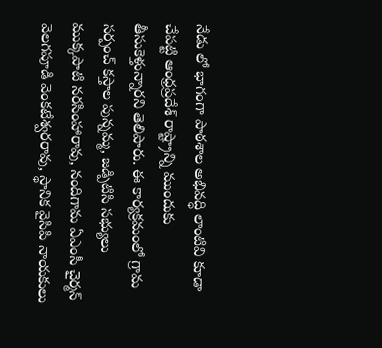నేడు లో భాగంగా పాఠశాల అభివద్ధి లాంటివి కూడా చేపట్టి ఆంధ్రప్రదేశ్‌ రాష్ట్రాన్ని ముందుకు తీసుకెళ్తున్నారని తెలిపారు. ఈ కార్యక్రమంలో గ్రామ సర్పంచ్‌ కస్తాల పున్నమ్మ, జడ్పిటిసి సభ్యులు ముక్కపాటి నరసింహారావు, నందిగామ ఏఎంసీ చైర్మన్‌ వెలగపూడి వెంకటేశ్వరరావు, స్థానిక వైసిపి నాయకులు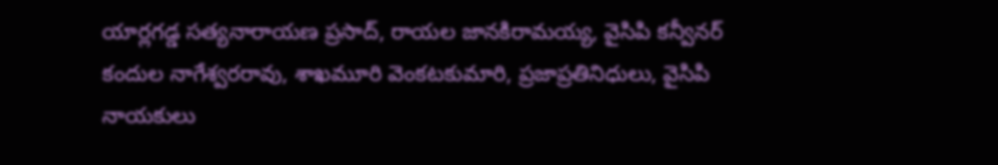యార్లగడ్డ సత్యనారాయణ ప్రసాద్‌, రాయల జానకిరామయ్య, వైసిపి కన్వీనర్‌ కందుల నాగేశ్వరరావు, శాఖమూరి వెంకటకుమారి, ప్రజాప్రతినిధులు, వైసిపి నాయకులు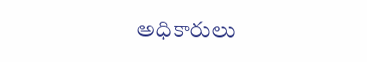అధికారులు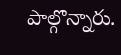పాల్గొన్నారు.